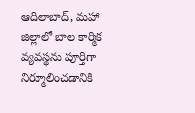ఆదిలాబాద్, మహా
జిల్లాలో బాల కార్మిక వ్యవస్థను పూర్తిగా నిర్మూలించడానికి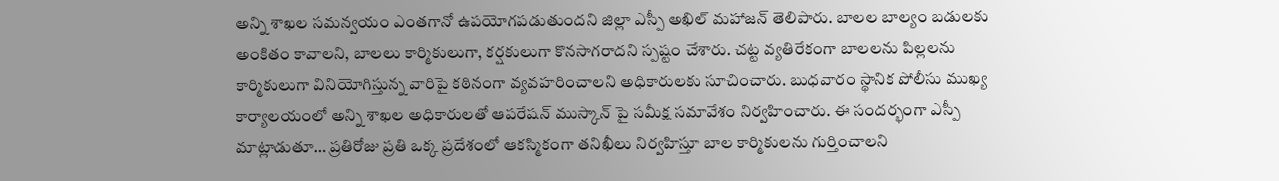అన్ని శాఖల సమన్వయం ఎంతగానో ఉపయోగపడుతుందని జిల్లా ఎస్పీ అఖిల్ మహాజన్ తెలిపారు. బాలల బాల్యం బడులకు అంకితం కావాలని, బాలలు కార్మికులుగా, కర్షకులుగా కొనసాగరాదని స్పష్టం చేశారు. చట్ట వ్యతిరేకంగా బాలలను పిల్లలను కార్మికులుగా వినియోగిస్తున్న వారిపై కఠినంగా వ్యవహరించాలని అధికారులకు సూచించారు. బుధవారం స్థానిక పోలీసు ముఖ్య కార్యాలయంలో అన్ని శాఖల అధికారులతో ఆపరేషన్ ముస్కాన్ పై సమీక్ష సమావేశం నిర్వహించారు. ఈ సందర్భంగా ఎస్పీ మాట్లాడుతూ… ప్రతిరోజు ప్రతి ఒక్క ప్రదేశంలో ఆకస్మికంగా తనిఖీలు నిర్వహిస్తూ బాల కార్మికులను గుర్తించాలని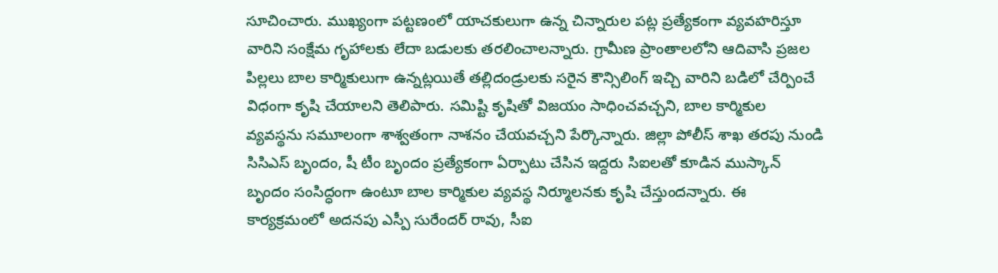సూచించారు. ముఖ్యంగా పట్టణంలో యాచకులుగా ఉన్న చిన్నారుల పట్ల ప్రత్యేకంగా వ్యవహరిస్తూ వారిని సంక్షేమ గృహాలకు లేదా బడులకు తరలించాలన్నారు. గ్రామీణ ప్రాంతాలలోని ఆదివాసి ప్రజల పిల్లలు బాల కార్మికులుగా ఉన్నట్లయితే తల్లిదండ్రులకు సరైన కౌన్సిలింగ్ ఇచ్చి వారిని బడిలో చేర్పించే విధంగా కృషి చేయాలని తెలిపారు. సమిష్టి కృషితో విజయం సాధించవచ్చని, బాల కార్మికుల వ్యవస్థను సమూలంగా శాశ్వతంగా నాశనం చేయవచ్చని పేర్కొన్నారు. జిల్లా పోలీస్ శాఖ తరపు నుండి సిసిఎస్ బృందం, షీ టీం బృందం ప్రత్యేకంగా ఏర్పాటు చేసిన ఇద్దరు సిఐలతో కూడిన ముస్కాన్ బృందం సంసిద్ధంగా ఉంటూ బాల కార్మికుల వ్యవస్థ నిర్మూలనకు కృషి చేస్తుందన్నారు. ఈ కార్యక్రమంలో అదనపు ఎస్పీ సురేందర్ రావు, సీఐ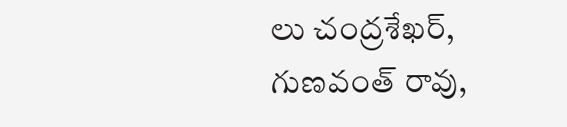లు చంద్రశేఖర్, గుణవంత్ రావు,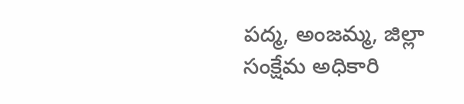పద్మ, అంజమ్మ, జిల్లా సంక్షేమ అధికారి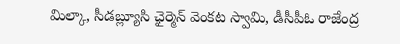మిల్కా, సీడబ్ల్యూసి ఛైర్మెన్ వెంకట స్వామి, డీసీపీఓ రాజేంద్ర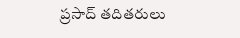ప్రసాద్ తదితరులు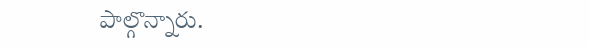పాల్గొన్నారు.